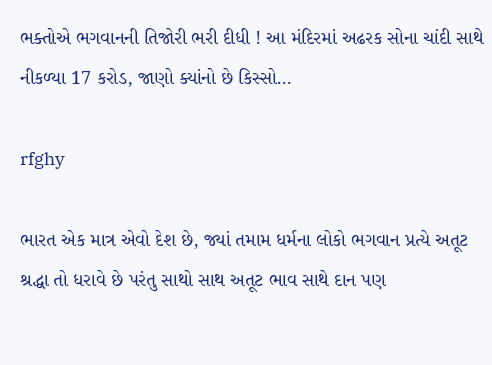ભક્તોએ ભગવાનની તિજોરી ભરી દીધી ! આ મંદિરમાં અઢરક સોના ચાંદી સાથે નીકળ્યા 17 કરોડ, જાણો ક્યાંનો છે કિસ્સો…

rfghy

ભારત એક માત્ર એવો દેશ છે, જ્યાં તમામ ધર્મના લોકો ભગવાન પ્રત્યે અતૂટ શ્રદ્ધા તો ધરાવે છે પરંતુ સાથો સાથ અતૂટ ભાવ સાથે દાન પણ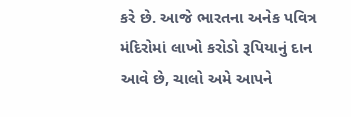કરે છે. આજે ભારતના અનેક પવિત્ર મંદિરોમાં લાખો કરોડો રૂપિયાનું દાન આવે છે, ચાલો અમે આપને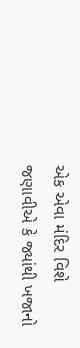એક એવા મંદિર વિશે જણાવીએ કે જ્યાંથી ખજાનો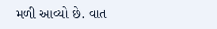મળી આવ્યો છે. વાત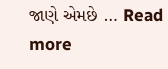જાણે એમછે … Read more